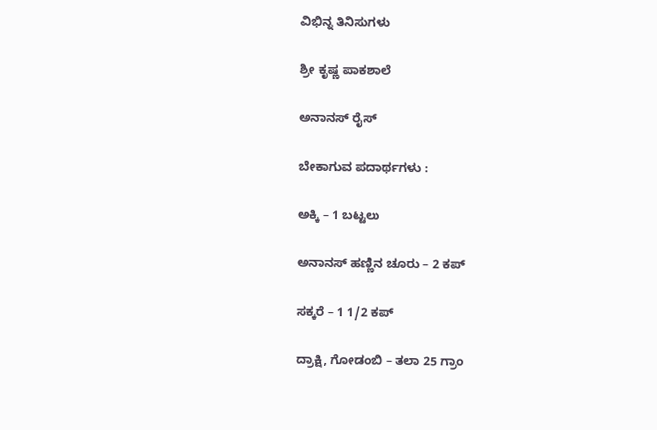ವಿಭಿನ್ನ ತಿನಿಸುಗಳು

ಶ್ರೀ ಕೃಷ್ಣ ಪಾಕಶಾಲೆ

ಅನಾನಸ್ ರೈಸ್

ಬೇಕಾಗುವ ಪದಾರ್ಥಗಳು :

ಅಕ್ಕಿ – 1 ಬಟ್ಟಲು

ಅನಾನಸ್ ಹಣ್ಣಿನ ಚೂರು – 2 ಕಪ್

ಸಕ್ಕರೆ – 1 1/2 ಕಪ್

ದ್ರಾಕ್ಷಿ, ಗೋಡಂಬಿ – ತಲಾ 25 ಗ್ರಾಂ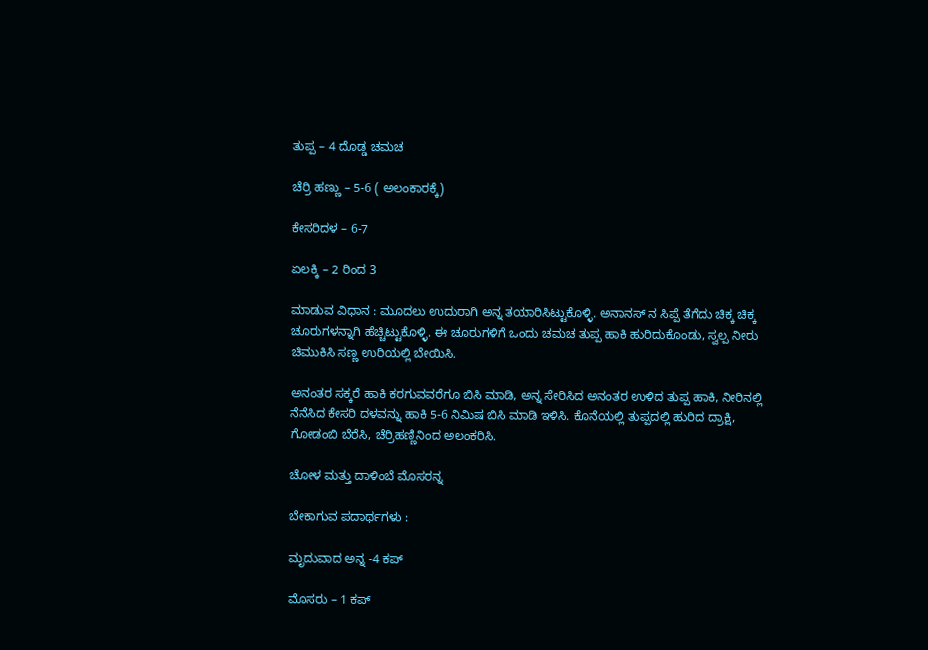ತುಪ್ಪ – 4 ದೊಡ್ಡ ಚಮಚ

ಚೆರ್ರಿ ಹಣ್ಣು – 5-6 ( ಅಲಂಕಾರಕ್ಕೆ)

ಕೇಸರಿದಳ – 6-7

ಏಲಕ್ಕಿ – 2 ರಿಂದ 3

ಮಾಡುವ ವಿಧಾನ : ಮೂದಲು ಉದುರಾಗಿ ಅನ್ನ ತಯಾರಿಸಿಟ್ಟುಕೊಳ್ಳಿ. ಅನಾನಸ್ ನ ಸಿಪ್ಪೆ ತೆಗೆದು ಚಿಕ್ಕ ಚಿಕ್ಕ ಚೂರುಗಳನ್ನಾಗಿ ಹೆಚ್ಚಿಟ್ಟುಕೊಳ್ಳಿ. ಈ ಚೂರುಗಳಿಗೆ ಒಂದು ಚಮಚ ತುಪ್ಪ ಹಾಕಿ ಹುರಿದುಕೊಂಡು, ಸ್ವಲ್ಪ ನೀರು ಚಿಮುಕಿಸಿ ಸಣ್ಣ ಉರಿಯಲ್ಲಿ ಬೇಯಿಸಿ.

ಅನಂತರ ಸಕ್ಕರೆ ಹಾಕಿ ಕರಗುವವರೆಗೂ ಬಿಸಿ ಮಾಡಿ, ಅನ್ನ ಸೇರಿಸಿದ ಅನಂತರ ಉಳಿದ ತುಪ್ಪ ಹಾಕಿ, ನೀರಿನಲ್ಲಿ ನೆನೆಸಿದ ಕೇಸರಿ ದಳವನ್ನು ಹಾಕಿ 5-6 ನಿಮಿಷ ಬಿಸಿ ಮಾಡಿ ಇಳಿಸಿ. ಕೊನೆಯಲ್ಲಿ ತುಪ್ಪದಲ್ಲಿ ಹುರಿದ ದ್ರಾಕ್ಷಿ, ಗೋಡಂಬಿ ಬೆರೆಸಿ, ಚೆರ್ರಿಹಣ್ಣಿನಿಂದ ಅಲಂಕರಿಸಿ.

ಚೋಳ ಮತ್ತು ದಾಳಿಂಬೆ ಮೊಸರನ್ನ

ಬೇಕಾಗುವ ಪದಾರ್ಥಗಳು :

ಮೃದುವಾದ ಅನ್ನ -4 ಕಪ್

ಮೊಸರು – 1 ಕಪ್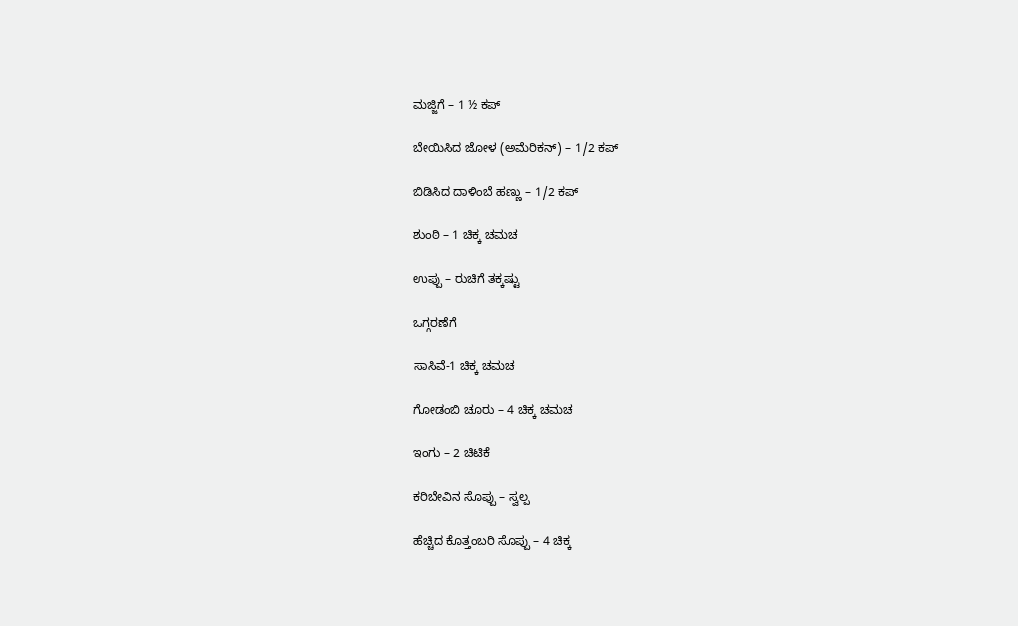ಮಜ್ಜಿಗೆ – 1 ½ ಕಪ್

ಬೇಯಿಸಿದ ಜೋಳ (ಅಮೆರಿಕನ್) – 1/2 ಕಪ್

ಬಿಡಿಸಿದ ದಾಳಿಂಬೆ ಹಣ್ಣು – 1/2 ಕಪ್

ಶುಂಠಿ – 1 ಚಿಕ್ಕ ಚಮಚ

ಉಪ್ಪು – ರುಚಿಗೆ ತಕ್ಕಷ್ಟು

ಒಗ್ಗರಣೆಗೆ

ಸಾಸಿವೆ-1 ಚಿಕ್ಕ ಚಮಚ

ಗೋಡಂಬಿ ಚೂರು – 4 ಚಿಕ್ಕ ಚಮಚ

ಇಂಗು – 2 ಚಿಟಿಕೆ

ಕರಿಬೇವಿನ ಸೊಪ್ಪು – ಸ್ವಲ್ಪ

ಹೆಚ್ಚಿದ ಕೊತ್ತಂಬರಿ ಸೊಪ್ಪು – 4 ಚಿಕ್ಕ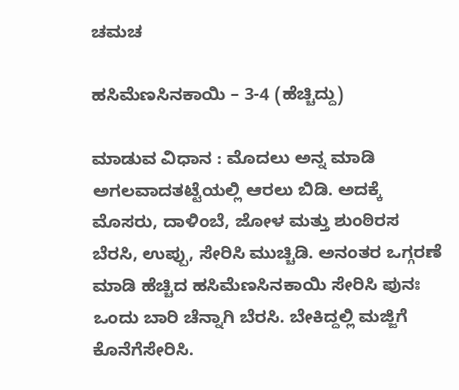ಚಮಚ

ಹಸಿಮೆಣಸಿನಕಾಯಿ – 3-4 (ಹೆಚ್ಚಿದ್ದು)

ಮಾಡುವ ವಿಧಾನ : ಮೊದಲು ಅನ್ನ ಮಾಡಿ ಅಗಲವಾದತಟ್ಟೆಯಲ್ಲಿ ಆರಲು ಬಿಡಿ. ಅದಕ್ಕೆ ಮೊಸರು, ದಾಳಿಂಬೆ, ಜೋಳ ಮತ್ತು ಶುಂಠಿರಸ ಬೆರಸಿ, ಉಪ್ಪು, ಸೇರಿಸಿ ಮುಚ್ಚಿಡಿ. ಅನಂತರ ಒಗ್ಗರಣೆ ಮಾಡಿ ಹೆಚ್ಚಿದ ಹಸಿಮೆಣಸಿನಕಾಯಿ ಸೇರಿಸಿ ಪುನಃ ಒಂದು ಬಾರಿ ಚೆನ್ನಾಗಿ ಬೆರಸಿ. ಬೇಕಿದ್ದಲ್ಲಿ ಮಜ್ಜಿಗೆ ಕೊನೆಗೆಸೇರಿಸಿ.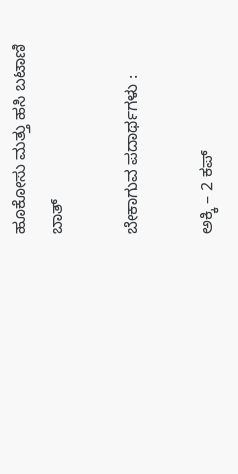ಹೂಕೋಸು ಮತ್ತು ಹಸಿ ಬಟಾಣಿ ಬಾತ್

ಬೇಕಾಗುವ ಪದಾರ್ಥಗಳು :

ಅಕ್ಕಿ – 2 ಕಪ್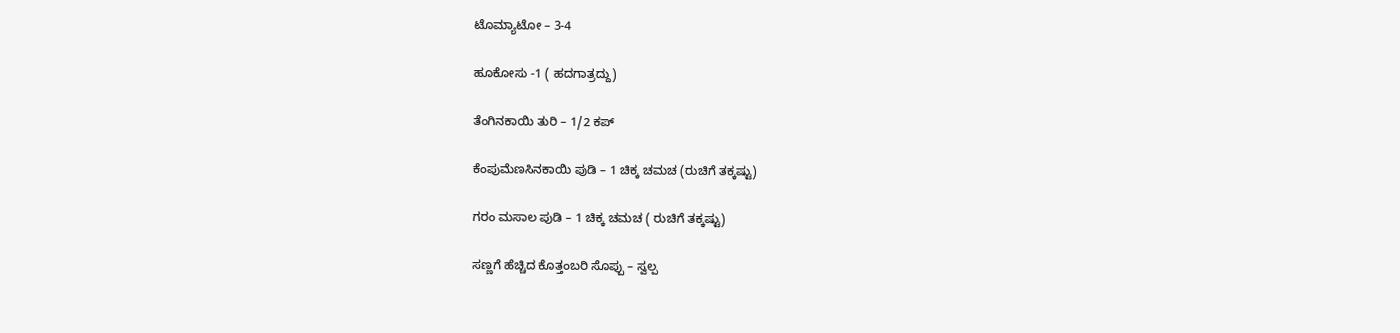ಟೊಮ್ಯಾಟೋ – 3-4

ಹೂಕೋಸು -1 ( ಹದಗಾತ್ರದ್ದು)

ತೆಂಗಿನಕಾಯಿ ತುರಿ – 1/2 ಕಪ್

ಕೆಂಪುಮೆಣಸಿನಕಾಯಿ ಪುಡಿ – 1 ಚಿಕ್ಕ ಚಮಚ (ರುಚಿಗೆ ತಕ್ಕಷ್ಟು)

ಗರಂ ಮಸಾಲ ಪುಡಿ – 1 ಚಿಕ್ಕ ಚಮಚ ( ರುಚಿಗೆ ತಕ್ಕಷ್ಟು)

ಸಣ್ಣಗೆ ಹೆಚ್ಚಿದ ಕೊತ್ತಂಬರಿ ಸೊಪ್ಪು – ಸ್ವಲ್ಪ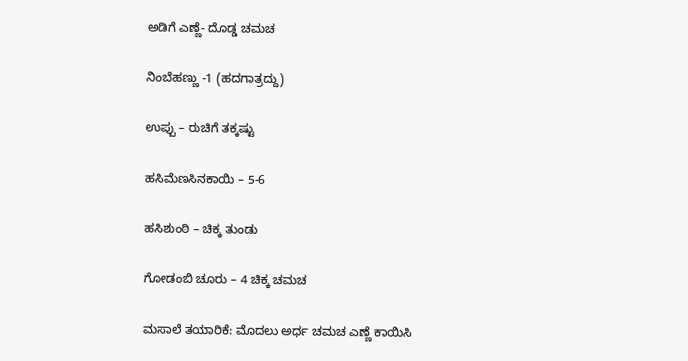ಅಡಿಗೆ ಎಣ್ಣೆ- ದೊಡ್ಡ ಚಮಚ

ನಿಂಬೆಹಣ್ಣು -1 (ಹದಗಾತ್ರದ್ದು)

ಉಪ್ಪು – ರುಚಿಗೆ ತಕ್ಕಷ್ಟು

ಹಸಿಮೆಣಸಿನಕಾಯಿ – 5-6

ಹಸಿಶುಂಠಿ – ಚಿಕ್ಕ ತುಂಡು

ಗೋಡಂಬಿ ಚೂರು – 4 ಚಿಕ್ಕ ಚಮಚ

ಮಸಾಲೆ ತಯಾರಿಕೆ: ಮೊದಲು ಅರ್ಧ ಚಮಚ ಎಣ್ಣೆ ಕಾಯಿಸಿ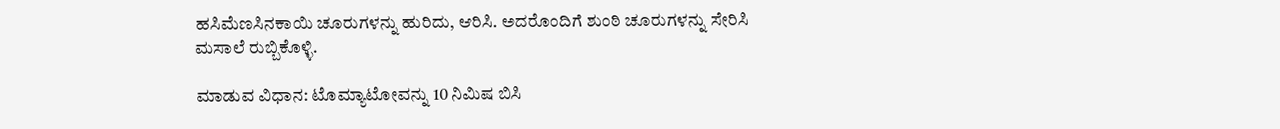ಹಸಿಮೆಣಸಿನಕಾಯಿ ಚೂರುಗಳನ್ನು ಹುರಿದು, ಆರಿಸಿ. ಅದರೊಂದಿಗೆ ಶುಂಠಿ ಚೂರುಗಳನ್ನು ಸೇರಿಸಿ ಮಸಾಲೆ ರುಬ್ಬಿಕೊಳ್ಳಿ.

ಮಾಡುವ ವಿಧಾನ: ಟೊಮ್ಯಾಟೋವನ್ನು 10 ನಿಮಿಷ ಬಿಸಿ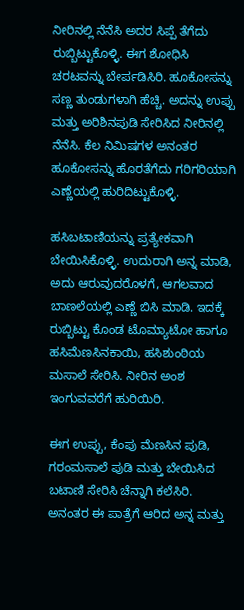ನೀರಿನಲ್ಲಿ ನೆನೆಸಿ ಅದರ ಸಿಪ್ಪೆ ತೆಗೆದು ರುಬ್ಬಿಟ್ಟುಕೊಳ್ಳಿ. ಈಗ ಶೋಧಿಸಿ ಚರಟವನ್ನು ಬೇರ್ಪಡಿಸಿರಿ. ಹೂಕೋಸನ್ನು ಸಣ್ಣ ತುಂಡುಗಳಾಗಿ ಹೆಚ್ಚಿ. ಅದನ್ನು ಉಪ್ಪು ಮತ್ತು ಅರಿಶಿನಪುಡಿ ಸೇರಿಸಿದ ನೀರಿನಲ್ಲಿ ನೆನೆಸಿ. ಕೆಲ ನಿಮಿಷಗಳ ಅನಂತರ ಹೂಕೋಸನ್ನು ಹೊರತೆಗೆದು ಗರಿಗರಿಯಾಗಿ ಎಣ್ಣೆಯಲ್ಲಿ ಹುರಿದಿಟ್ಟುಕೊಳ್ಳಿ.

ಹಸಿಬಟಾಣಿಯನ್ನು ಪ್ರತ್ಯೇಕವಾಗಿ ಬೇಯಿಸಿಕೊಳ್ಳಿ. ಉದುರಾಗಿ ಅನ್ನ ಮಾಡಿ, ಅದು ಆರುವುದರೊಳಗೆ, ಆಗಲವಾದ ಬಾಣಲೆಯಲ್ಲಿ ಎಣ್ಣೆ ಬಿಸಿ ಮಾಡಿ. ಇದಕ್ಕೆ ರುಬ್ಬಿಟ್ಟು ಕೊಂಡ ಟೊಮ್ಯಾಟೋ ಹಾಗೂ ಹಸಿಮೆಣಸಿನಕಾಯಿ, ಹಸಿಶುಂಠಿಯ ಮಸಾಲೆ ಸೇರಿಸಿ. ನೀರಿನ ಅಂಶ ಇಂಗುವವರೆಗೆ ಹುರಿಯಿರಿ.

ಈಗ ಉಪ್ಪು, ಕೆಂಪು ಮೆಣಸಿನ ಪುಡಿ, ಗರಂಮಸಾಲೆ ಪುಡಿ ಮತ್ತು ಬೇಯಿಸಿದ ಬಟಾಣಿ ಸೇರಿಸಿ ಚೆನ್ನಾಗಿ ಕಲೆಸಿರಿ. ಅನಂತರ ಈ ಪಾತ್ರೆಗೆ ಆರಿದ ಅನ್ನ ಮತ್ತು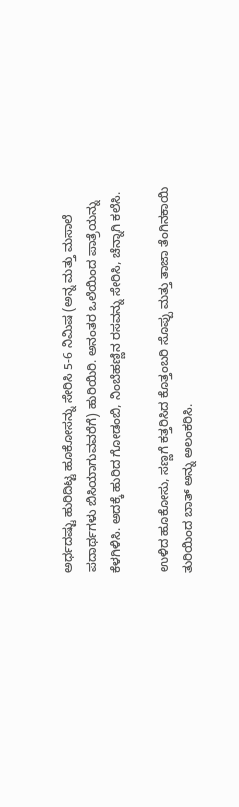ಅರ್ಧದಷ್ಟು ಹುರಿದಿಟ್ಟ ಹೂಕೋಸನ್ನು ಸೇರಿಸಿ 5-6 ನಿಮಿಷ (ಅನ್ನ ಮತ್ತು ಮಸಾಲೆ ಪದಾರ್ಥಗಳು ಬಿಸಿಯಾಗುವವರೆಗೆ) ಹುರಿಯಿರಿ. ಅನಂತರ ಒಲೆಯಿಂದ ಪಾತ್ರೆಯನ್ನು ಕೆಳಗಿಳಿಸಿ. ಅದಕ್ಕೆ ಹುರಿದ ಗೋಡಂಬಿ, ನಿಂಬೆಹಣ್ಣಿನ ರಸವನ್ನು ಸೇರಿಸಿ, ಚೆನ್ನಾಗಿ ಕಲೆಸಿ.

ಉಳಿದ ಹೂಕೋಸು, ಸಣ್ಣಗೆ ಕತ್ತರಿಸಿದ ಕೊತ್ತಂಬರಿ ಸೊಪ್ಪು ಮತ್ತು ತಾಜಾ ತೆಂಗಿನಕಾಯಿ ತುರಿಯಿಂದ ಬಾತ್ ಅನ್ನು ಅಲಂಕರಿಸಿ.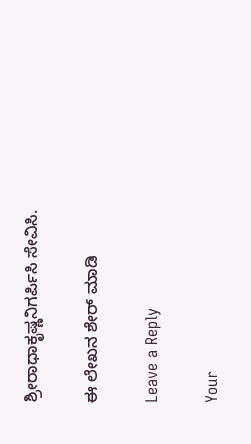ಶ್ರೀರಾಧಾಕೃಷ್ಣನಿಗರ್ಪಿಸಿ ಸೇವಿಸಿ.

ಈ ಲೇಖನ ಶೇರ್ ಮಾಡಿ

Leave a Reply

Your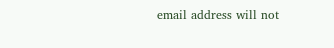email address will not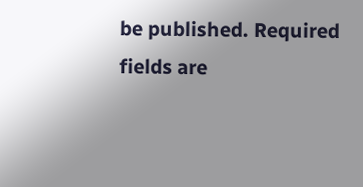be published. Required fields are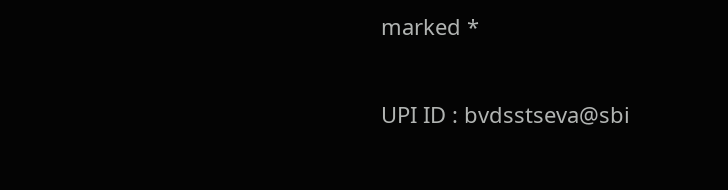marked *

UPI ID : bvdsstseva@sbi